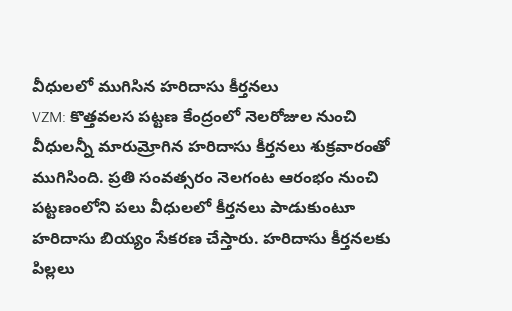వీధులలో ముగిసిన హరిదాసు కీర్తనలు
VZM: కొత్తవలస పట్టణ కేంద్రంలో నెలరోజుల నుంచి వీధులన్నీ మారుమ్రోగిన హరిదాసు కీర్తనలు శుక్రవారంతో ముగిసింది. ప్రతి సంవత్సరం నెలగంట ఆరంభం నుంచి పట్టణంలోని పలు వీధులలో కీర్తనలు పాడుకుంటూ హరిదాసు బియ్యం సేకరణ చేస్తారు. హరిదాసు కీర్తనలకు పిల్లలు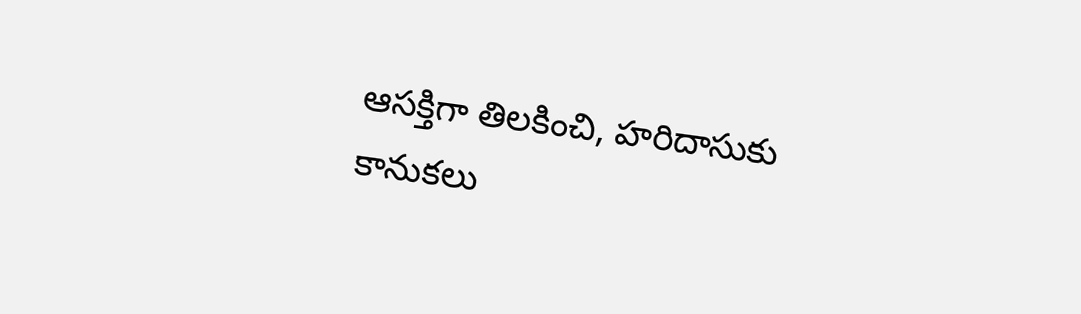ఆసక్తిగా తిలకించి, హరిదాసుకు కానుకలు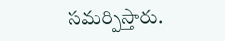సమర్పిస్తారు.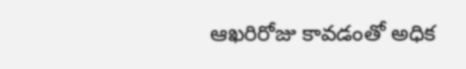ఆఖరిరోజు కావడంతో అధిక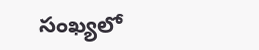సంఖ్యలో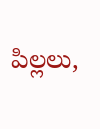పిల్లలు,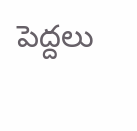పెద్దలు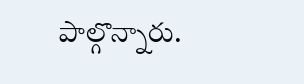పాల్గొన్నారు.